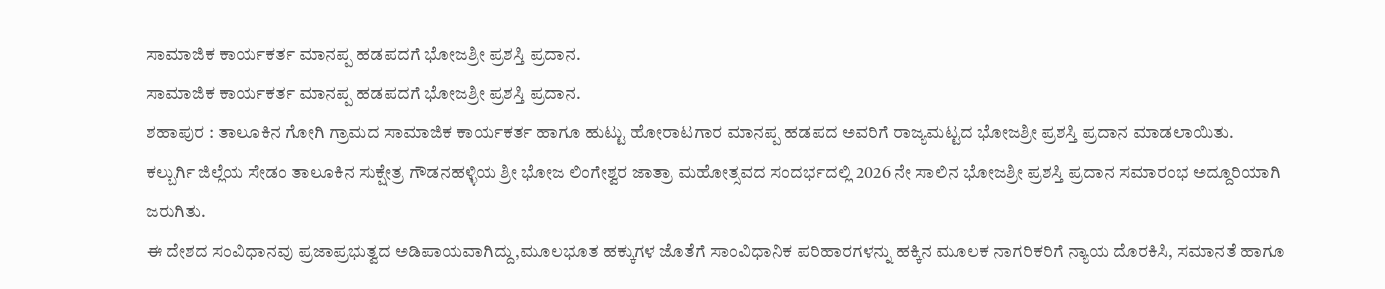ಸಾಮಾಜಿಕ ಕಾರ್ಯಕರ್ತ ಮಾನಪ್ಪ ಹಡಪದಗೆ ಭೋಜಶ್ರೀ ಪ್ರಶಸ್ತಿ ಪ್ರದಾನ.
ಸಾಮಾಜಿಕ ಕಾರ್ಯಕರ್ತ ಮಾನಪ್ಪ ಹಡಪದಗೆ ಭೋಜಶ್ರೀ ಪ್ರಶಸ್ತಿ ಪ್ರದಾನ.
ಶಹಾಪುರ : ತಾಲೂಕಿನ ಗೋಗಿ ಗ್ರಾಮದ ಸಾಮಾಜಿಕ ಕಾರ್ಯಕರ್ತ ಹಾಗೂ ಹುಟ್ಟು ಹೋರಾಟಗಾರ ಮಾನಪ್ಪ ಹಡಪದ ಅವರಿಗೆ ರಾಜ್ಯಮಟ್ಟದ ಭೋಜಶ್ರೀ ಪ್ರಶಸ್ತಿ ಪ್ರದಾನ ಮಾಡಲಾಯಿತು.
ಕಲ್ಬುರ್ಗಿ ಜಿಲ್ಲೆಯ ಸೇಡಂ ತಾಲೂಕಿನ ಸುಕ್ಷೇತ್ರ ಗೌಡನಹಳ್ಳಿಯ ಶ್ರೀ ಭೋಜ ಲಿಂಗೇಶ್ವರ ಜಾತ್ರಾ ಮಹೋತ್ಸವದ ಸಂದರ್ಭದಲ್ಲಿ 2026 ನೇ ಸಾಲಿನ ಭೋಜಶ್ರೀ ಪ್ರಶಸ್ತಿ ಪ್ರದಾನ ಸಮಾರಂಭ ಅದ್ದೂರಿಯಾಗಿ ಜರುಗಿತು.
ಈ ದೇಶದ ಸಂವಿಧಾನವು ಪ್ರಜಾಪ್ರಭುತ್ವದ ಅಡಿಪಾಯವಾಗಿದ್ದು,ಮೂಲಭೂತ ಹಕ್ಕುಗಳ ಜೊತೆಗೆ ಸಾಂವಿಧಾನಿಕ ಪರಿಹಾರಗಳನ್ನು ಹಕ್ಕಿನ ಮೂಲಕ ನಾಗರಿಕರಿಗೆ ನ್ಯಾಯ ದೊರಕಿಸಿ, ಸಮಾನತೆ ಹಾಗೂ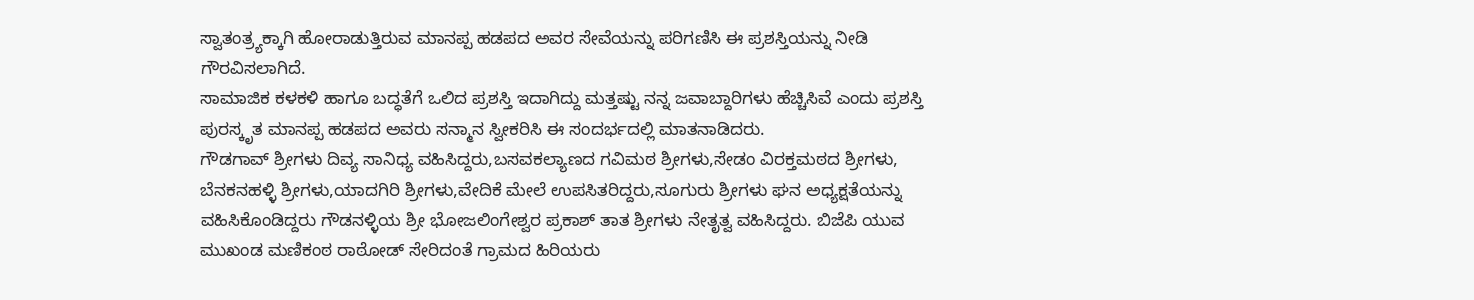ಸ್ವಾತಂತ್ರ್ಯಕ್ಕಾಗಿ ಹೋರಾಡುತ್ತಿರುವ ಮಾನಪ್ಪ ಹಡಪದ ಅವರ ಸೇವೆಯನ್ನು ಪರಿಗಣಿಸಿ ಈ ಪ್ರಶಸ್ತಿಯನ್ನು ನೀಡಿ ಗೌರವಿಸಲಾಗಿದೆ.
ಸಾಮಾಜಿಕ ಕಳಕಳಿ ಹಾಗೂ ಬದ್ಧತೆಗೆ ಒಲಿದ ಪ್ರಶಸ್ತಿ ಇದಾಗಿದ್ದು ಮತ್ತಷ್ಟು ನನ್ನ ಜವಾಬ್ದಾರಿಗಳು ಹೆಚ್ಚಿಸಿವೆ ಎಂದು ಪ್ರಶಸ್ತಿ ಪುರಸ್ಕೃತ ಮಾನಪ್ಪ ಹಡಪದ ಅವರು ಸನ್ಮಾನ ಸ್ವೀಕರಿಸಿ ಈ ಸಂದರ್ಭದಲ್ಲಿ ಮಾತನಾಡಿದರು.
ಗೌಡಗಾವ್ ಶ್ರೀಗಳು ದಿವ್ಯ ಸಾನಿಧ್ಯ ವಹಿಸಿದ್ದರು,ಬಸವಕಲ್ಯಾಣದ ಗವಿಮಠ ಶ್ರೀಗಳು,ಸೇಡಂ ವಿರಕ್ತಮಠದ ಶ್ರೀಗಳು, ಬೆನಕನಹಳ್ಳಿ ಶ್ರೀಗಳು,ಯಾದಗಿರಿ ಶ್ರೀಗಳು,ವೇದಿಕೆ ಮೇಲೆ ಉಪಸಿತರಿದ್ದರು,ಸೂಗುರು ಶ್ರೀಗಳು ಘನ ಅಧ್ಯಕ್ಷತೆಯನ್ನು ವಹಿಸಿಕೊಂಡಿದ್ದರು ಗೌಡನಳ್ಳಿಯ ಶ್ರೀ ಭೋಜಲಿಂಗೇಶ್ವರ ಪ್ರಕಾಶ್ ತಾತ ಶ್ರೀಗಳು ನೇತೃತ್ವ ವಹಿಸಿದ್ದರು. ಬಿಜೆಪಿ ಯುವ ಮುಖಂಡ ಮಣಿಕಂಠ ರಾಠೋಡ್ ಸೇರಿದಂತೆ ಗ್ರಾಮದ ಹಿರಿಯರು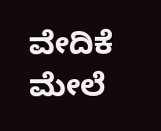ವೇದಿಕೆ ಮೇಲೆ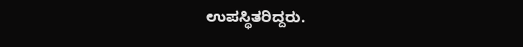ಉಪಸ್ಥಿತರಿದ್ದರು.